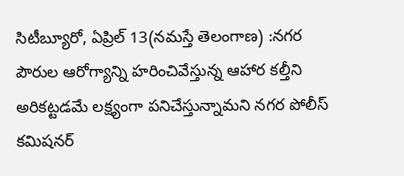సిటీబ్యూరో, ఏప్రిల్ 13(నమస్తే తెలంగాణ) :నగర పౌరుల ఆరోగ్యాన్ని హరించివేస్తున్న ఆహార కల్తీని అరికట్టడమే లక్ష్యంగా పనిచేస్తున్నామని నగర పోలీస్ కమిషనర్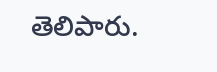తెలిపారు.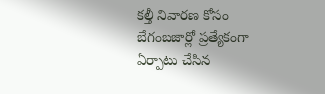కల్తీ నివారణ కోసం బేగంబజార్లో ప్రత్యేకంగా ఏర్పాటు చేసిన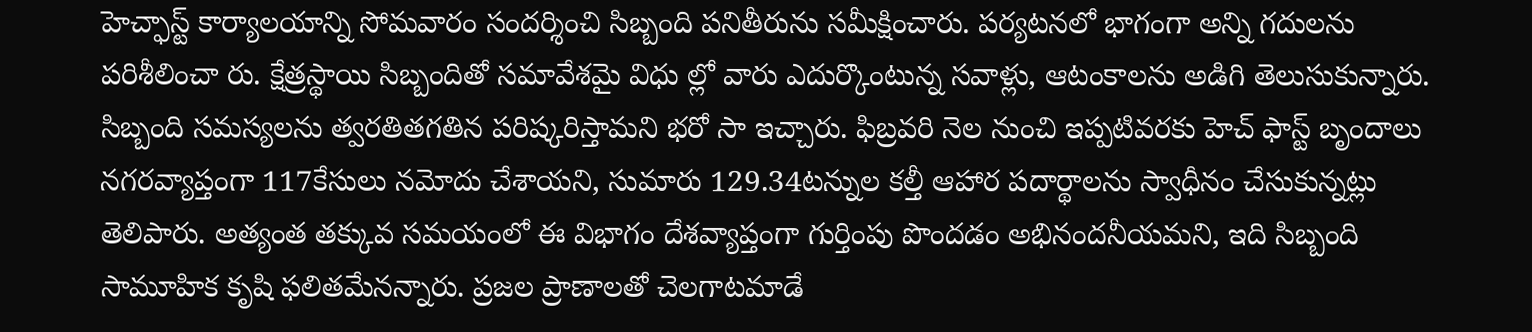హెచ్ఫాస్ట్ కార్యాలయాన్ని సోమవారం సందర్శించి సిబ్బంది పనితీరును సమీక్షించారు. పర్యటనలో భాగంగా అన్ని గదులను పరిశీలించా రు. క్షేత్రస్థాయి సిబ్బందితో సమావేశమై విధు ల్లో వారు ఎదుర్కొంటున్న సవాళ్లు, ఆటంకాలను అడిగి తెలుసుకున్నారు.
సిబ్బంది సమస్యలను త్వరతితగతిన పరిష్కరిస్తామని భరో సా ఇచ్చారు. ఫిబ్రవరి నెల నుంచి ఇప్పటివరకు హెచ్ ఫాస్ట్ బృందాలు నగరవ్యాప్తంగా 117కేసులు నమోదు చేశాయని, సుమారు 129.34టన్నుల కల్తీ ఆహార పదార్థాలను స్వాధీనం చేసుకున్నట్లు తెలిపారు. అత్యంత తక్కువ సమయంలో ఈ విభాగం దేశవ్యాప్తంగా గుర్తింపు పొందడం అభినందనీయమని, ఇది సిబ్బంది సామూహిక కృషి ఫలితమేనన్నారు. ప్రజల ప్రాణాలతో చెలగాటమాడే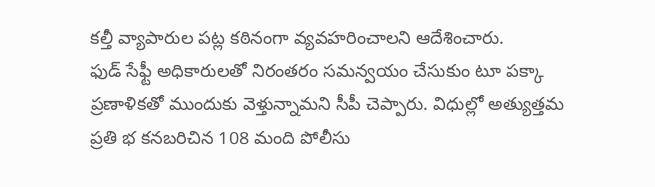కల్తీ వ్యాపారుల పట్ల కఠినంగా వ్యవహరించాలని ఆదేశించారు.
ఫుడ్ సేఫ్టీ అధికారులతో నిరంతరం సమన్వయం చేసుకుం టూ పక్కా ప్రణాళికతో ముందుకు వెళ్తున్నామని సీపీ చెప్పారు. విధుల్లో అత్యుత్తమ ప్రతి భ కనబరిచిన 108 మంది పోలీసు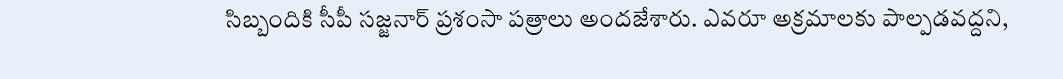సిబ్బందికి సీపీ సజ్జనార్ ప్రశంసా పత్రాలు అందజేశారు. ఎవరూ అక్రమాలకు పాల్పడవద్దని,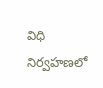విధి నిర్వహణలో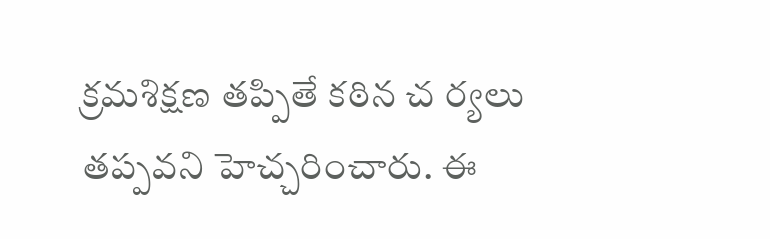క్రమశిక్షణ తప్పితే కఠిన చ ర్యలు తప్పవని హెచ్చరించారు. ఈ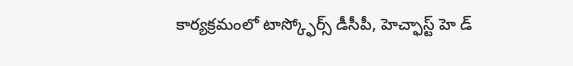కార్యక్రమంలో టాస్క్ఫోర్స్ డీసీపీ, హెచ్ఫాస్ట్ హె డ్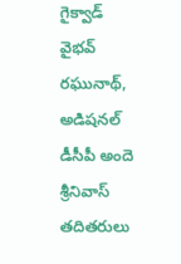గైక్వాడ్ వైభవ్ రఘునాథ్, అడిషనల్ డీసీపీ అందె శ్రీనివాస్ తదితరులు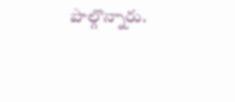పాల్గొన్నారు.